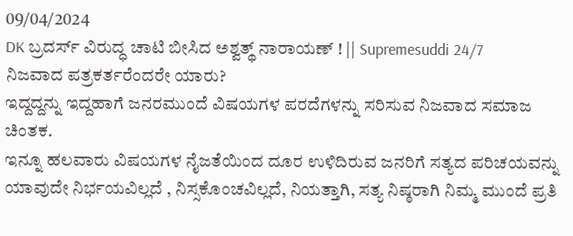09/04/2024
DK ಬ್ರದರ್ಸ್ ವಿರುದ್ಧ ಚಾಟಿ ಬೀಸಿದ ಅಶ್ವತ್ಥ್ ನಾರಾಯಣ್ ! || Supremesuddi 24/7
ನಿಜವಾದ ಪತ್ರಕರ್ತರೆಂದರೇ ಯಾರು?
ಇದ್ದದ್ದನ್ನು ಇದ್ದಹಾಗೆ ಜನರಮುಂದೆ ವಿಷಯಗಳ ಪರದೆಗಳನ್ನು ಸರಿಸುವ ನಿಜವಾದ ಸಮಾಜ ಚಿಂತಕ.
ಇನ್ನೂ ಹಲವಾರು ವಿಷಯಗಳ ನೈಜತೆಯಿಂದ ದೂರ ಉಳಿದಿರುವ ಜನರಿಗೆ ಸತ್ಯದ ಪರಿಚಯವನ್ನು ಯಾವುದೇ ನಿರ್ಭಯವಿಲ್ಲದೆ , ನಿಸ್ಸಕೊಂಚವಿಲ್ಲದೆ, ನಿಯತ್ತಾಗಿ, ಸತ್ಯ ನಿಷ್ಠರಾಗಿ ನಿಮ್ಮ ಮುಂದೆ ಪ್ರತಿ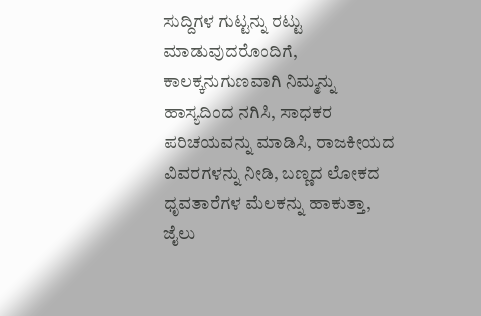ಸುದ್ದಿಗಳ ಗುಟ್ಟನ್ನು ರಟ್ಟು ಮಾಡುವುದರೊಂದಿಗೆ, ಕಾಲಕ್ಕನುಗುಣವಾಗಿ ನಿಮ್ಮನ್ನು ಹಾಸ್ಯದಿಂದ ನಗಿಸಿ, ಸಾಧಕರ ಪರಿಚಯವನ್ನು ಮಾಡಿಸಿ, ರಾಜಕೀಯದ ವಿವರಗಳನ್ನು ನೀಡಿ, ಬಣ್ಣದ ಲೋಕದ ಧೃವತಾರೆಗಳ ಮೆಲಕನ್ನು ಹಾಕುತ್ತಾ, ಜೈಲು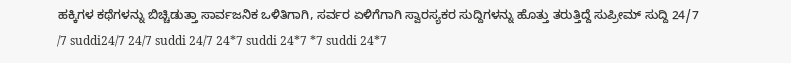ಹಕ್ಕಿಗಳ ಕಥೆಗಳನ್ನು ಬಿಚ್ಚಿಡುತ್ತಾ ಸಾರ್ವಜನಿಕ ಒಳಿತಿಗಾಗಿ, ಸರ್ವರ ಏಳಿಗೆಗಾಗಿ ಸ್ವಾರಸ್ಯಕರ ಸುದ್ದಿಗಳನ್ನು ಹೊತ್ತು ತರುತ್ತಿದ್ದೆ ಸುಪ್ರೀಮ್ ಸುದ್ದಿ 24/7
/7 suddi24/7 24/7 suddi 24/7 24*7 suddi 24*7 *7 suddi 24*7